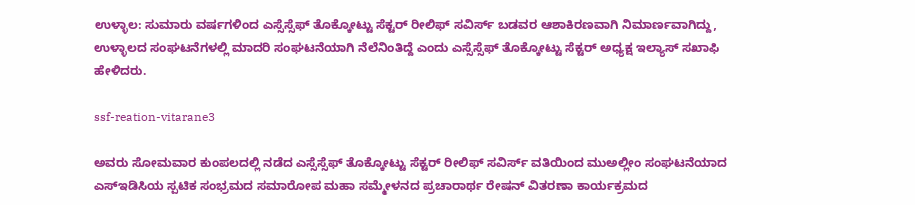ಉಳ್ಳಾಲ: ಸುಮಾರು ವರ್ಷಗಳಿಂದ ಎಸ್ಸೆಸ್ಸೆಫ್ ತೊಕ್ಕೋಟ್ಟು ಸೆಕ್ಟರ್ ರೀಲಿಫ್ ಸವಿರ್ಸ್ ಬಡವರ ಆಶಾಕಿರಣವಾಗಿ ನಿಮಾರ್ಣವಾಗಿದ್ದು, ಉಳ್ಳಾಲದ ಸಂಘಟನೆಗಳಲ್ಲಿ ಮಾದರಿ ಸಂಘಟನೆಯಾಗಿ ನೆಲೆನಿಂತಿದ್ದೆ ಎಂದು ಎಸ್ಸೆಸ್ಸೆಫ್ ತೊಕ್ಕೋಟ್ಟು ಸೆಕ್ಟರ್ ಅಧ್ಯಕ್ಷ ಇಲ್ಯಾಸ್ ಸಖಾಫಿ ಹೇಳಿದರು.

ssf-reation-vitarane3

ಅವರು ಸೋಮವಾರ ಕುಂಪಲದಲ್ಲಿ ನಡೆದ ಎಸ್ಸೆಸ್ಸೆಫ್ ತೊಕ್ಕೋಟ್ಟು ಸೆಕ್ಟರ್ ರೀಲಿಫ್ ಸವಿರ್ಸ್ ವತಿಯಿಂದ ಮುಅಲ್ಲೀಂ ಸಂಘಟನೆಯಾದ ಎಸ್‍ಇಡಿಸಿಯ ಸ್ಪಟಿಕ ಸಂಭ್ರಮದ ಸಮಾರೋಪ ಮಹಾ ಸಮ್ಮೇಳನದ ಪ್ರಚಾರಾರ್ಥ ರೇಷನ್ ವಿತರಣಾ ಕಾರ್ಯಕ್ರಮದ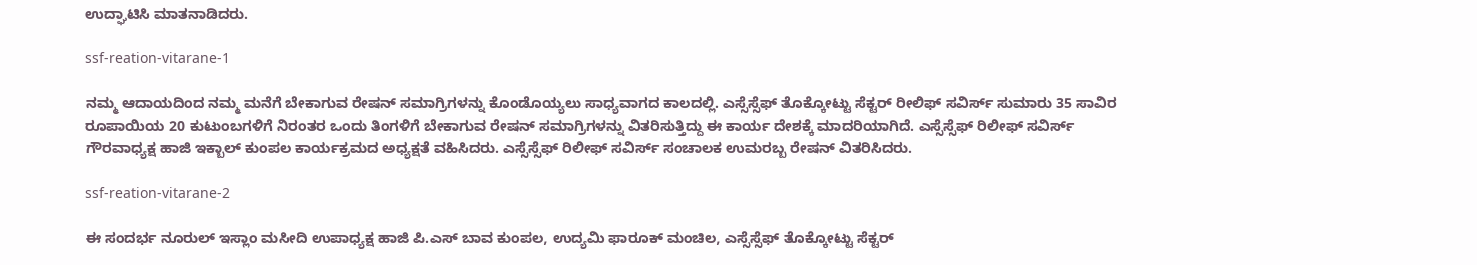ಉದ್ಘಾಟಿಸಿ ಮಾತನಾಡಿದರು.

ssf-reation-vitarane-1

ನಮ್ಮ ಆದಾಯದಿಂದ ನಮ್ಮ ಮನೆಗೆ ಬೇಕಾಗುವ ರೇಷನ್ ಸಮಾಗ್ರಿಗಳನ್ನು ಕೊಂಡೊಯ್ಯಲು ಸಾಧ್ಯವಾಗದ ಕಾಲದಲ್ಲಿ. ಎಸ್ಸೆಸ್ಸೆಫ್ ತೊಕ್ಕೋಟ್ಟು ಸೆಕ್ಟರ್ ರೀಲಿಫ್ ಸವಿರ್ಸ್ ಸುಮಾರು 35 ಸಾವಿರ ರೂಪಾಯಿಯ 20 ಕುಟುಂಬಗಳಿಗೆ ನಿರಂತರ ಒಂದು ತಿಂಗಳಿಗೆ ಬೇಕಾಗುವ ರೇಷನ್ ಸಮಾಗ್ರಿಗಳನ್ನು ವಿತರಿಸುತ್ತಿದ್ದು ಈ ಕಾರ್ಯ ದೇಶಕ್ಕೆ ಮಾದರಿಯಾಗಿದೆ. ಎಸ್ಸೆಸ್ಸೆಫ್ ರಿಲೀಫ್ ಸವಿರ್ಸ್ ಗೌರವಾಧ್ಯಕ್ಷ ಹಾಜಿ ಇಕ್ಬಾಲ್ ಕುಂಪಲ ಕಾರ್ಯಕ್ರಮದ ಅಧ್ಯಕ್ಷತೆ ವಹಿಸಿದರು. ಎಸ್ಸೆಸ್ಸೆಫ್ ರಿಲೀಫ್ ಸವಿರ್ಸ್ ಸಂಚಾಲಕ ಉಮರಬ್ಬ ರೇಷನ್ ವಿತರಿಸಿದರು.

ssf-reation-vitarane-2

ಈ ಸಂದರ್ಭ ನೂರುಲ್ ಇಸ್ಲಾಂ ಮಸೀದಿ ಉಪಾಧ್ಯಕ್ಷ ಹಾಜಿ ಪಿ.ಎಸ್ ಬಾವ ಕುಂಪಲ, ಉದ್ಯಮಿ ಫಾರೂಕ್ ಮಂಚಿಲ, ಎಸ್ಸೆಸ್ಸೆಫ್ ತೊಕ್ಕೋಟ್ಟು ಸೆಕ್ಟರ್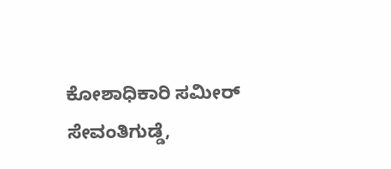ಕೋಶಾಧಿಕಾರಿ ಸಮೀರ್ ಸೇವಂತಿಗುಡ್ಡೆ,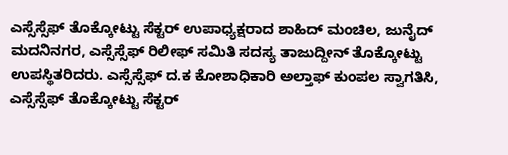ಎಸ್ಸೆಸ್ಸೆಫ್ ತೊಕ್ಕೋಟ್ಟು ಸೆಕ್ಟರ್ ಉಪಾಧ್ಯಕ್ಷರಾದ ಶಾಹಿದ್ ಮಂಚಿಲ, ಜುನೈದ್ ಮದನಿನಗರ, ಎಸ್ಸೆಸ್ಸೆಫ್ ರಿಲೀಫ್ ಸಮಿತಿ ಸದಸ್ಯ ತಾಜುದ್ದೀನ್ ತೊಕ್ಕೋಟ್ಟು ಉಪಸ್ಥಿತರಿದರು. ಎಸ್ಸೆಸ್ಸೆಫ್ ದ.ಕ ಕೋಶಾಧಿಕಾರಿ ಅಲ್ತಾಫ್ ಕುಂಪಲ ಸ್ವಾಗತಿಸಿ, ಎಸ್ಸೆಸ್ಸೆಫ್ ತೊಕ್ಕೋಟ್ಟು ಸೆಕ್ಟರ್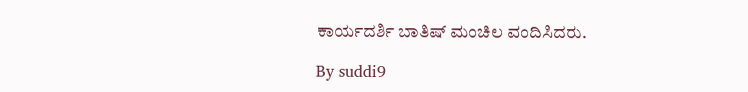ಕಾರ್ಯದರ್ಶಿ ಬಾತಿಷ್ ಮಂಚಿಲ ವಂದಿಸಿದರು.

By suddi9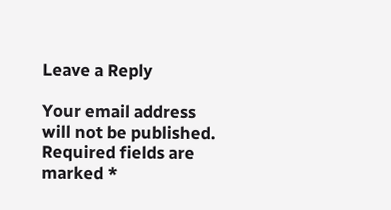Leave a Reply

Your email address will not be published. Required fields are marked *